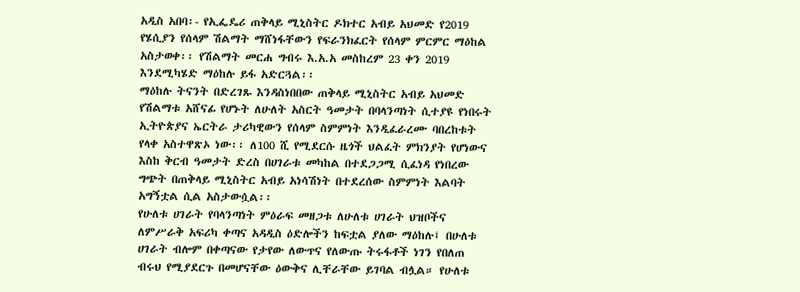አዲስ አበባ፡- የኢፌዴሪ ጠቅላይ ሚኒስትር ዶክተር አብይ አህመድ የ2019 የሄሲያን የሰላም ሽልማት ማሸነፋቸውን የፍራንክፈርት የሰላም ምርምር ማዕከል አስታወቀ፡፡ የሽልማት መርሐ ግብሩ እ.አ.አ መስከረም 23 ቀን 2019 እንደሚካሄድ ማዕከሉ ይፋ አድርጓል፡፡
ማዕከሉ ትናንት በድረገጹ እንዳስነበበው ጠቅላይ ሚኒስትር አብይ አህመድ የሽልማቱ አሸናፊ የሆኑት ለሁለት አስርት ዓመታት በባላንጣነት ሲተያዩ የነበሩት ኢትዮጵያና ኤርትራ ታሪካዊውን የሰላም ስምምነት እንዲፈራረሙ ባበረከቱት የላቀ አስተዋጽኦ ነው፡፡ ለ100 ሺ የሚደርሱ ዜጎች ህልፈት ምክንያት የሆነውና እስከ ቅርብ ዓመታት ድረስ በሀገራቱ መካከል በተደጋጋሚ ሲፈነዳ የነበረው ግጭት በጠቅላይ ሚኒስትር አብይ አነሳሽነት በተደረሰው ስምምነት እልባት አግኝቷል ሲል አስታውሷል፡፡
የሁለቱ ሀገራት የባላንጣነት ምዕራፍ መዘጋቱ ለሁለቱ ሀገራት ህዝቦችና ለምሥራቅ አፍሪካ ቀጣና አዳዲስ ዕድሎችን ከፍቷል ያለው ማዕከሉ፤ በሁለቱ ሀገራት ብሎም በቀጣናው የታየው ለውጥና የለውጡ ትሩፋቶች ነገን የበለጠ ብሩህ የሚያደርጉ በመሆናቸው ዕውቅና ሊቸራቸው ይገባል ብሏል። የሁለቱ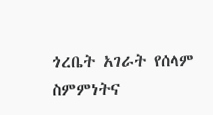ጎረቤት አገራት የሰላም ስምምነትና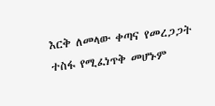እርቅ ለመላው ቀጣና የመረጋጋት ተስፋ የሚፈነጥቅ መሆኑም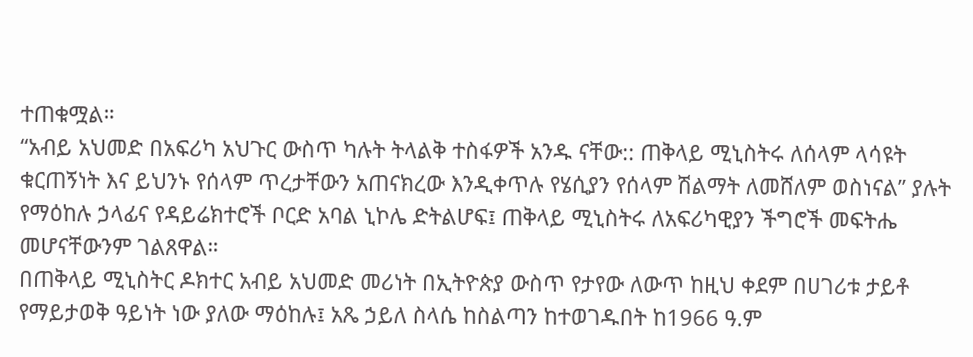ተጠቁሟል።
“አብይ አህመድ በአፍሪካ አህጉር ውስጥ ካሉት ትላልቅ ተስፋዎች አንዱ ናቸው:: ጠቅላይ ሚኒስትሩ ለሰላም ላሳዩት ቁርጠኝነት እና ይህንኑ የሰላም ጥረታቸውን አጠናክረው እንዲቀጥሉ የሄሲያን የሰላም ሽልማት ለመሸለም ወስነናል” ያሉት የማዕከሉ ኃላፊና የዳይሬክተሮች ቦርድ አባል ኒኮሌ ድትልሆፍ፤ ጠቅላይ ሚኒስትሩ ለአፍሪካዊያን ችግሮች መፍትሔ መሆናቸውንም ገልጸዋል።
በጠቅላይ ሚኒስትር ዶክተር አብይ አህመድ መሪነት በኢትዮጵያ ውስጥ የታየው ለውጥ ከዚህ ቀደም በሀገሪቱ ታይቶ የማይታወቅ ዓይነት ነው ያለው ማዕከሉ፤ አጼ ኃይለ ስላሴ ከስልጣን ከተወገዱበት ከ1966 ዓ.ም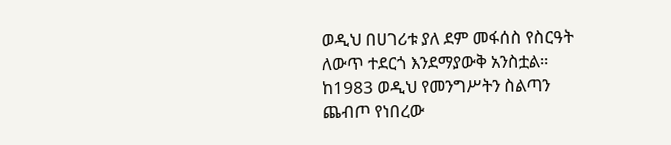ወዲህ በሀገሪቱ ያለ ደም መፋሰስ የስርዓት ለውጥ ተደርጎ እንደማያውቅ አንስቷል። ከ1983 ወዲህ የመንግሥትን ስልጣን ጨብጦ የነበረው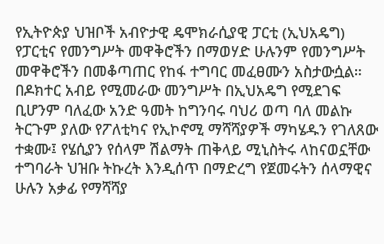የኢትዮጵያ ህዝቦች አብዮታዊ ዴሞክራሲያዊ ፓርቲ (ኢህአዴግ) የፓርቲና የመንግሥት መዋቅሮችን በማወሃድ ሁሉንም የመንግሥት መዋቅሮችን በመቆጣጠር የከፋ ተግባር መፈፀሙን አስታውሷል።
በዶክተር አብይ የሚመራው መንግሥት በኢህአዴግ የሚደገፍ ቢሆንም ባለፈው አንድ ዓመት ከግንባሩ ባህሪ ወጣ ባለ መልኩ ትርጉም ያለው የፖለቲካና የኢኮኖሚ ማሻሻያዎች ማካሄዱን የገለጸው ተቋሙ፤ የሄሲያን የሰላም ሽልማት ጠቅላይ ሚኒስትሩ ላከናወኗቸው ተግባራት ህዝቡ ትኩረት እንዲሰጥ በማድረግ የጀመሩትን ሰላማዊና ሁሉን አቃፊ የማሻሻያ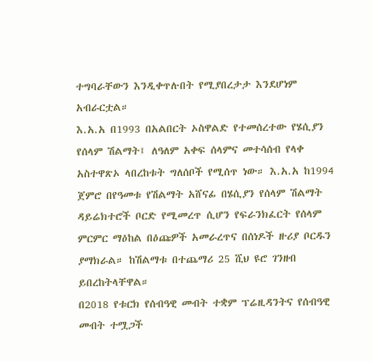ተግባራቸውን እንዲቀጥሉበት የሚያበረታታ እንደሆነም አብራርቷል።
እ.አ.አ በ1993 በአልበርት ኦስዋልድ የተመሰረተው የሄሲያን የሰላም ሽልማት፤ ለዓለም አቀፍ ሰላምና መተሳሰብ የላቀ አስተዋጽኦ ላበረከቱት ግለሰቦች የሚሰጥ ነው። እ.አ.አ ከ1994 ጀምሮ በየዓመቱ የሽልማት አሸናፊ በሄሲያን የሰላም ሽልማት ዳይሬክተሮች ቦርድ የሚመረጥ ሲሆን የፍራንክፈርት የሰላም ምርምር ማዕከል በዕጩዎች አመራረጥና በሰነዶች ዙሪያ ቦርዱን ያማክራል። ከሽልማቱ በተጨማሪ 25 ሺህ ዩሮ ገንዘብ ይበረከትላቸዋል።
በ2018 የቱርክ የሰብዓዊ መብት ተቋም ፕሬዚዳንትና የሰብዓዊ መብት ተሟጋች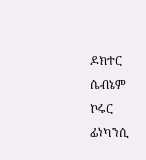ዶክተር ሴብኔም ኮሩር ፊነካንሲ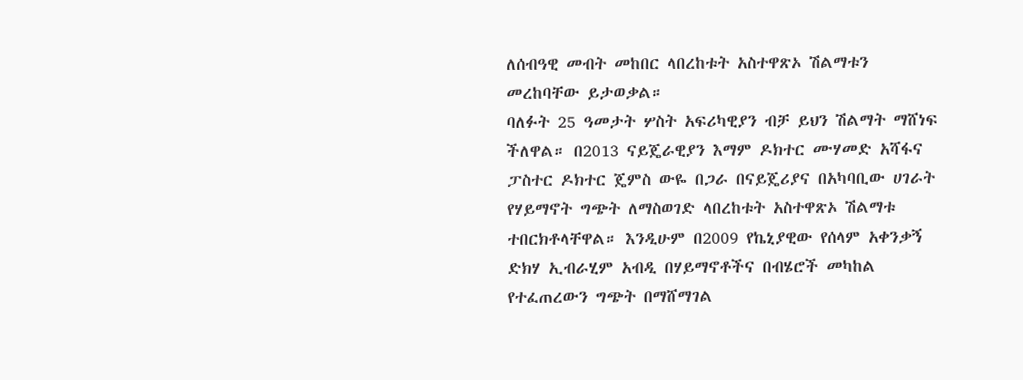ለሰብዓዊ መብት መከበር ላበረከቱት አስተዋጽኦ ሽልማቱን መረከባቸው ይታወቃል።
ባለፉት 25 ዓመታት ሦስት አፍሪካዊያን ብቻ ይህን ሽልማት ማሸነፍ ችለዋል። በ2013 ናይጄራዊያን እማም ዶክተር ሙሃመድ አሻፋና ፓስተር ዶክተር ጄምስ ውዬ በጋራ በናይጄሪያና በአካባቢው ሀገራት የሃይማኖት ግጭት ለማስወገድ ላበረከቱት አስተዋጽኦ ሽልማቱ ተበርክቶላቸዋል። እንዲሁም በ2009 የኬኒያዊው የሰላም አቀንቃኝ ድክሃ ኢብራሂም አብዲ በሃይማኖቶችና በብሄሮች መካከል የተፈጠረውን ግጭት በማሸማገል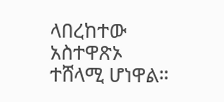ላበረከተው አስተዋጽኦ ተሸላሚ ሆነዋል።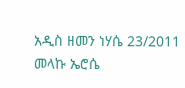አዲስ ዘመን ነሃሴ 23/2011
መላኩ ኤሮሴ